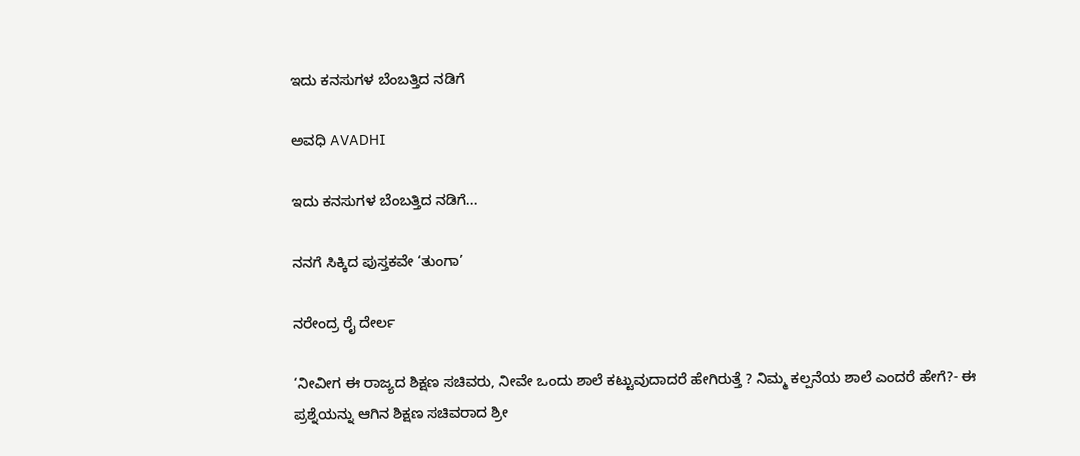ಇದು ಕನಸುಗಳ ಬೆಂಬತ್ತಿದ ನಡಿಗೆ‍

ಅವಧಿ AVADHI

ಇದು ಕನಸುಗಳ ಬೆಂಬತ್ತಿದ ನಡಿಗೆ...

ನನಗೆ ಸಿಕ್ಕಿದ ಪುಸ್ತಕವೇ ‘ತುಂಗಾ’

ನರೇಂದ್ರ ರೈ ದೇರ್ಲ

‘ನೀವೀಗ ಈ ರಾಜ್ಯದ ಶಿಕ್ಷಣ ಸಚಿವರು, ನೀವೇ ಒಂದು ಶಾಲೆ ಕಟ್ಟುವುದಾದರೆ ಹೇಗಿರುತ್ತೆ ? ನಿಮ್ಮ ಕಲ್ಪನೆಯ ಶಾಲೆ ಎಂದರೆ ಹೇಗೆ?- ಈ ಪ್ರಶ್ನೆಯನ್ನು ಆಗಿನ ಶಿಕ್ಷಣ ಸಚಿವರಾದ ಶ್ರೀ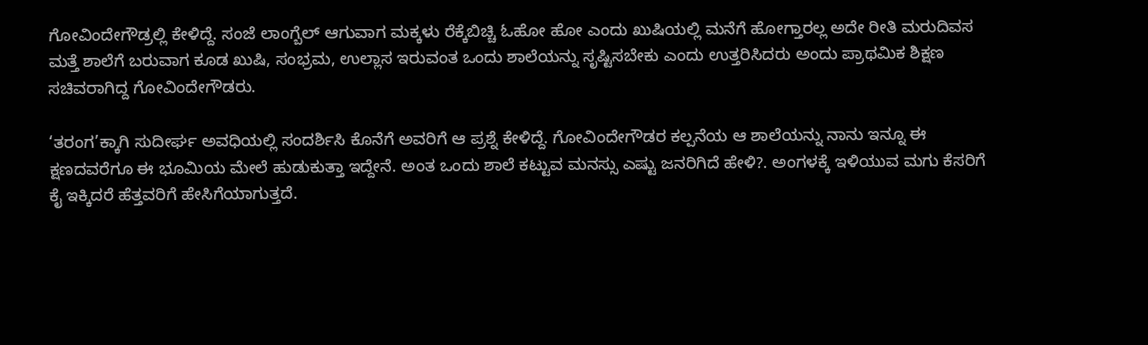ಗೋವಿಂದೇಗೌಡ್ರಲ್ಲಿ ಕೇಳಿದ್ದೆ. ಸಂಜೆ ಲಾಂಗ್ಬೆಲ್ ಆಗುವಾಗ ಮಕ್ಕಳು ರೆಕ್ಕೆಬಿಚ್ಚಿ ಓಹೋ ಹೋ ಎಂದು ಖುಷಿಯಲ್ಲಿ ಮನೆಗೆ ಹೋಗ್ತಾರಲ್ಲ ಅದೇ ರೀತಿ ಮರುದಿವಸ ಮತ್ತೆ ಶಾಲೆಗೆ ಬರುವಾಗ ಕೂಡ ಖುಷಿ, ಸಂಭ್ರಮ, ಉಲ್ಲಾಸ ಇರುವಂತ ಒಂದು ಶಾಲೆಯನ್ನು ಸೃಷ್ಟಿಸಬೇಕು ಎಂದು ಉತ್ತರಿಸಿದರು ಅಂದು ಪ್ರಾಥಮಿಕ ಶಿಕ್ಷಣ ಸಚಿವರಾಗಿದ್ದ ಗೋವಿಂದೇಗೌಡರು.

‘ತರಂಗ’ಕ್ಕಾಗಿ ಸುದೀರ್ಘ ಅವಧಿಯಲ್ಲಿ ಸಂದರ್ಶಿಸಿ ಕೊನೆಗೆ ಅವರಿಗೆ ಆ ಪ್ರಶ್ನೆ ಕೇಳಿದ್ದೆ. ಗೋವಿಂದೇಗೌಡರ ಕಲ್ಪನೆಯ ಆ ಶಾಲೆಯನ್ನು ನಾನು ಇನ್ನೂ ಈ ಕ್ಷಣದವರೆಗೂ ಈ ಭೂಮಿಯ ಮೇಲೆ ಹುಡುಕುತ್ತಾ ಇದ್ದೇನೆ. ಅಂತ ಒಂದು ಶಾಲೆ ಕಟ್ಟುವ ಮನಸ್ಸು ಎಷ್ಟು ಜನರಿಗಿದೆ ಹೇಳಿ?. ಅಂಗಳಕ್ಕೆ ಇಳಿಯುವ ಮಗು ಕೆಸರಿಗೆ ಕೈ ಇಕ್ಕಿದರೆ ಹೆತ್ತವರಿಗೆ ಹೇಸಿಗೆಯಾಗುತ್ತದೆ.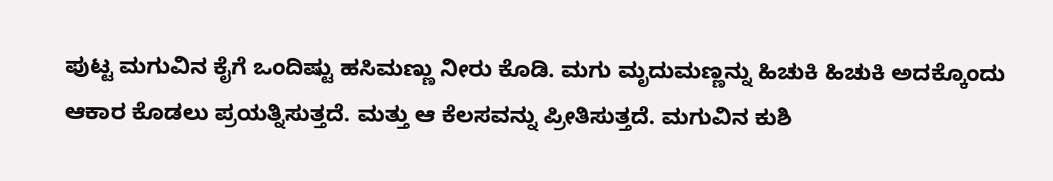ಪುಟ್ಟ ಮಗುವಿನ ಕೈಗೆ ಒಂದಿಷ್ಟು ಹಸಿಮಣ್ಣು ನೀರು ಕೊಡಿ. ಮಗು ಮೃದುಮಣ್ಣನ್ನು ಹಿಚುಕಿ ಹಿಚುಕಿ ಅದಕ್ಕೊಂದು ಆಕಾರ ಕೊಡಲು ಪ್ರಯತ್ನಿಸುತ್ತದೆ. ಮತ್ತು ಆ ಕೆಲಸವನ್ನು ಪ್ರೀತಿಸುತ್ತದೆ. ಮಗುವಿನ ಕುಶಿ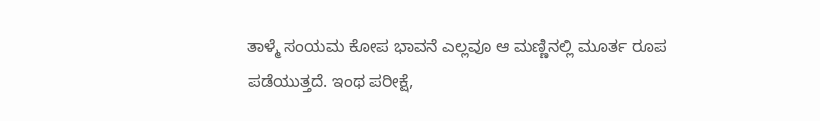ತಾಳ್ಮೆ ಸಂಯಮ ಕೋಪ ಭಾವನೆ ಎಲ್ಲವೂ ಆ ಮಣ್ಣಿನಲ್ಲಿ ಮೂರ್ತ ರೂಪ ಪಡೆಯುತ್ತದೆ. ಇಂಥ ಪರೀಕ್ಷೆ,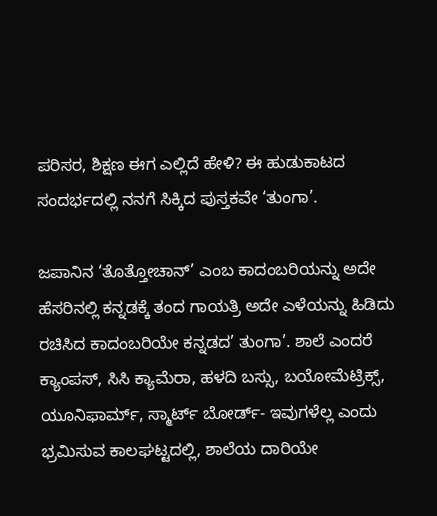ಪರಿಸರ, ಶಿಕ್ಷಣ ಈಗ ಎಲ್ಲಿದೆ ಹೇಳಿ? ಈ ಹುಡುಕಾಟದ ಸಂದರ್ಭದಲ್ಲಿ ನನಗೆ ಸಿಕ್ಕಿದ ಪುಸ್ತಕವೇ ‘ತುಂಗಾ’.

ಜಪಾನಿನ ‘ತೊತ್ತೋಚಾನ್’ ಎಂಬ ಕಾದಂಬರಿಯನ್ನು ಅದೇ ಹೆಸರಿನಲ್ಲಿ ಕನ್ನಡಕ್ಕೆ ತಂದ ಗಾಯತ್ರಿ ಅದೇ ಎಳೆಯನ್ನು ಹಿಡಿದು ರಚಿಸಿದ ಕಾದಂಬರಿಯೇ ಕನ್ನಡದ’ ತುಂಗಾ’. ಶಾಲೆ ಎಂದರೆ ಕ್ಯಾಂಪಸ್, ಸಿಸಿ ಕ್ಯಾಮೆರಾ, ಹಳದಿ ಬಸ್ಸು, ಬಯೋಮೆಟ್ರಿಕ್ಸ್, ಯೂನಿಫಾರ್ಮ್, ಸ್ಮಾರ್ಟ್ ಬೋರ್ಡ್- ಇವುಗಳೆಲ್ಲ ಎಂದು ಭ್ರಮಿಸುವ ಕಾಲಘಟ್ಟದಲ್ಲಿ, ಶಾಲೆಯ ದಾರಿಯೇ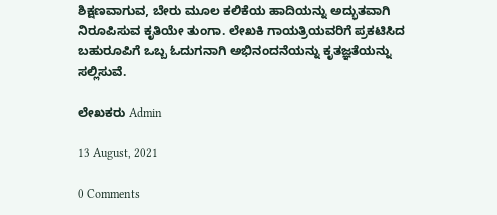ಶಿಕ್ಷಣವಾಗುವ, ಬೇರು ಮೂಲ ಕಲಿಕೆಯ ಹಾದಿಯನ್ನು ಅದ್ಭುತವಾಗಿ ನಿರೂಪಿಸುವ ಕೃತಿಯೇ ತುಂಗಾ. ಲೇಖಕಿ ಗಾಯತ್ರಿಯವರಿಗೆ ಪ್ರಕಟಿಸಿದ ಬಹುರೂಪಿಗೆ ಒಬ್ಬ ಓದುಗನಾಗಿ ಅಭಿನಂದನೆಯನ್ನು ಕೃತಜ್ಞತೆಯನ್ನು ಸಲ್ಲಿಸುವೆ.

ಲೇಖಕರು Admin

13 August, 2021

0 Comments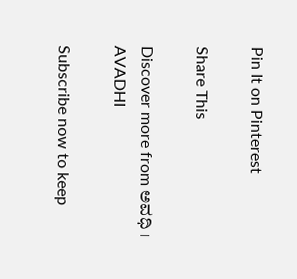Pin It on Pinterest

Share This

Discover more from ಅವಧಿ । AVADHI

Subscribe now to keep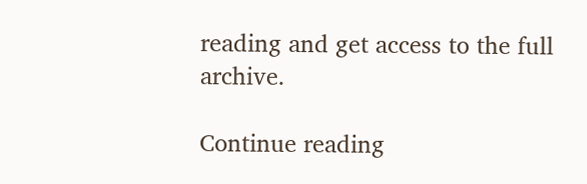reading and get access to the full archive.

Continue reading